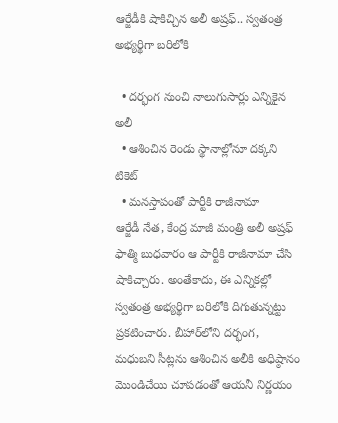ఆర్జేడీకి షాకిచ్చిన అలీ అష్రఫ్.. స్వతంత్ర అభ్యర్థిగా బరిలోకి

  • దర్భంగ నుంచి నాలుగుసార్లు ఎన్నికైన అలీ
  • ఆశించిన రెండు స్థానాల్లోనూ దక్కని టికెట్
  • మనస్తాపంతో పార్టీకి రాజీనామా
ఆర్జేడీ నేత, కేంద్ర మాజీ మంత్రి అలీ అష్రఫ్ ఫాత్మి బుధవారం ఆ పార్టీకి రాజీనామా చేసి షాకిచ్చారు. అంతేకాదు, ఈ ఎన్నికల్లో స్వతంత్ర అభ్యర్థిగా బరిలోకి దిగుతున్నట్టు ప్రకటించారు. బీహార్‌లోని దర్భంగ, మధుబని సీట్లను ఆశించిన అలీకి అధిష్ఠానం మొండిచేయి చూపడంతో ఆయనీ నిర్ణయం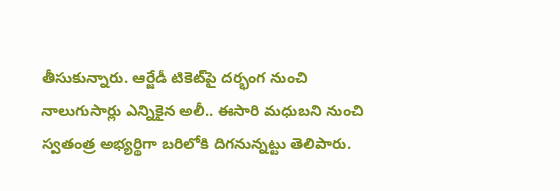తీసుకున్నారు. ఆర్జేడీ టికెట్‌పై దర్భంగ నుంచి నాలుగుసార్లు ఎన్నికైన అలీ.. ఈసారి మధుబని నుంచి స్వతంత్ర అభ్యర్థిగా బరిలోకి దిగనున్నట్టు తెలిపారు.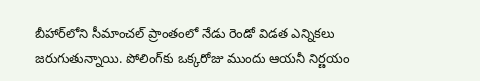బీహార్‌లోని సీమాంచల్ ప్రాంతంలో నేడు రెండో విడత ఎన్నికలు జరుగుతున్నాయి. పోలింగ్‌కు ఒక్కరోజు ముందు ఆయనీ నిర్ణయం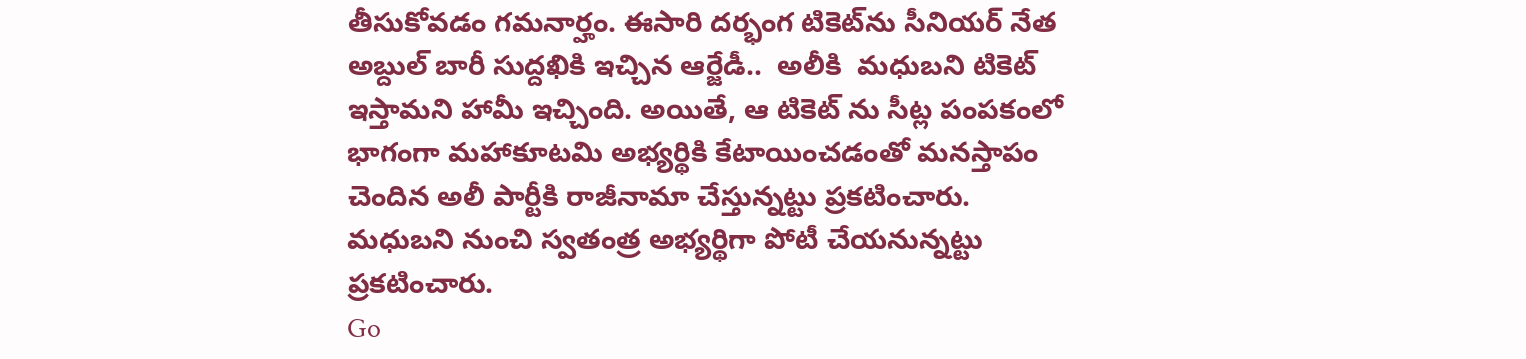తీసుకోవడం గమనార్హం. ఈసారి దర్భంగ టికెట్‌ను సీనియర్ నేత అబ్దుల్ బారీ సుద్దఖికి ఇచ్చిన ఆర్జేడీ..  అలీకి  మధుబని టికెట్ ఇస్తామని హామీ ఇచ్చింది. అయితే, ఆ టికెట్ ను సీట్ల పంపకంలో భాగంగా మహాకూటమి అభ్యర్థికి కేటాయించడంతో మనస్తాపం చెందిన అలీ పార్టీకి రాజీనామా చేస్తున్నట్టు ప్రకటించారు. మధుబని నుంచి స్వతంత్ర అభ్యర్థిగా పోటీ చేయనున్నట్టు ప్రకటించారు.
Go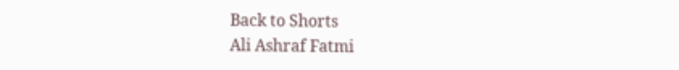Back to Shorts
Ali Ashraf Fatmi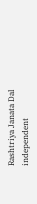Rashtriya Janata Dal
independent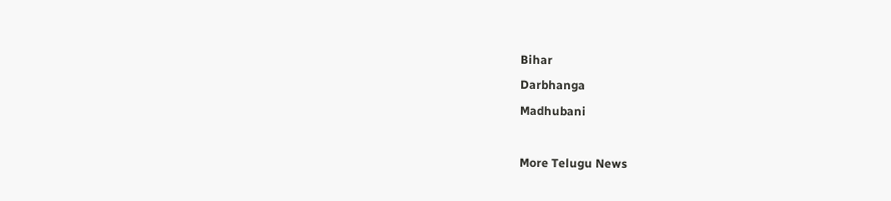Bihar
Darbhanga
Madhubani

More Telugu News